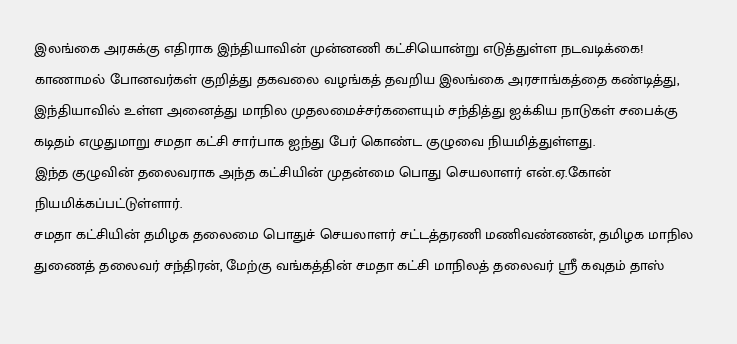இலங்கை அரசுக்கு எதிராக இந்தியாவின் முன்னணி கட்சியொன்று எடுத்துள்ள நடவடிக்கை!
காணாமல் போனவர்கள் குறித்து தகவலை வழங்கத் தவறிய இலங்கை அரசாங்கத்தை கண்டித்து, இந்தியாவில் உள்ள அனைத்து மாநில முதலமைச்சர்களையும் சந்தித்து ஐக்கிய நாடுகள் சபைக்கு கடிதம் எழுதுமாறு சமதா கட்சி சார்பாக ஐந்து பேர் கொண்ட குழுவை நியமித்துள்ளது.
இந்த குழுவின் தலைவராக அந்த கட்சியின் முதன்மை பொது செயலாளர் என்.ஏ.கோன் நியமிக்கப்பட்டுள்ளார்.
சமதா கட்சியின் தமிழக தலைமை பொதுச் செயலாளர் சட்டத்தரணி மணிவண்ணன், தமிழக மாநில துணைத் தலைவர் சந்திரன், மேற்கு வங்கத்தின் சமதா கட்சி மாநிலத் தலைவர் ஸ்ரீ கவுதம் தாஸ்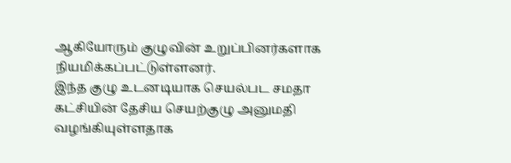ஆகியோரும் குழுவின் உறுப்பினர்களாக நியமிக்கப்பட்டுள்ளனர்.
இந்த குழு உடனடியாக செயல்பட சமதா கட்சியின் தேசிய செயற்குழு அனுமதி வழங்கியுள்ளதாக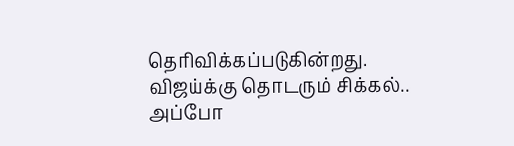தெரிவிக்கப்படுகின்றது.
விஜய்க்கு தொடரும் சிக்கல்.. அப்போ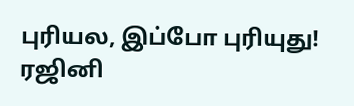புரியல, இப்போ புரியுது! ரஜினி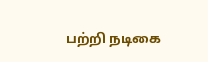பற்றி நடிகை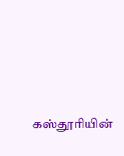கஸ்தூரியின்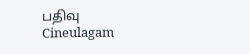பதிவு Cineulagam